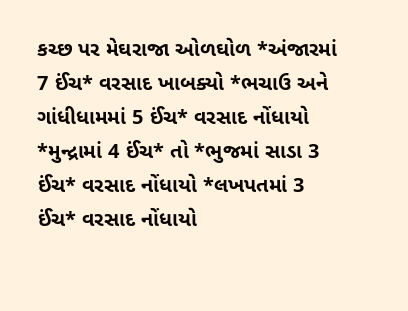કચ્છ પર મેઘરાજા ઓળઘોળ *અંજારમાં 7 ઈંચ* વરસાદ ખાબક્યો *ભચાઉ અને ગાંધીધામમાં 5 ઈંચ* વરસાદ નોંધાયો *મુન્દ્રામાં 4 ઈંચ* તો *ભુજમાં સાડા 3 ઈંચ* વરસાદ નોંધાયો *લખપતમાં 3 ઈંચ* વરસાદ નોંધાયો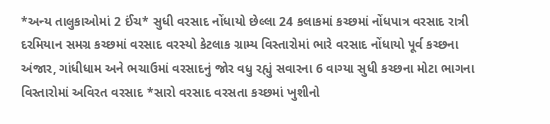*અન્ય તાલુકાઓમાં 2 ઈંચ* સુધી વરસાદ નોંધાયો છેલ્લા 24 કલાકમાં કચ્છમાં નોંધપાત્ર વરસાદ રાત્રી દરમિયાન સમગ્ર કચ્છમાં વરસાદ વરસ્યો કેટલાક ગ્રામ્ય વિસ્તારોમાં ભારે વરસાદ નોંધાયો પૂર્વ કચ્છના અંજાર, ગાંધીધામ અને ભચાઉમાં વરસાદનું જોર વધુ રહ્યું સવારના 6 વાગ્યા સુધી કચ્છના મોટા ભાગના વિસ્તારોમાં અવિરત વરસાદ *સારો વરસાદ વરસતા કચ્છમાં ખુશીનો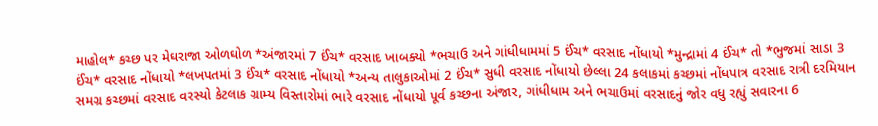માહોલ* કચ્છ પર મેઘરાજા ઓળઘોળ *અંજારમાં 7 ઈંચ* વરસાદ ખાબક્યો *ભચાઉ અને ગાંધીધામમાં 5 ઈંચ* વરસાદ નોંધાયો *મુન્દ્રામાં 4 ઈંચ* તો *ભુજમાં સાડા 3 ઈંચ* વરસાદ નોંધાયો *લખપતમાં 3 ઈંચ* વરસાદ નોંધાયો *અન્ય તાલુકાઓમાં 2 ઈંચ* સુધી વરસાદ નોંધાયો છેલ્લા 24 કલાકમાં કચ્છમાં નોંધપાત્ર વરસાદ રાત્રી દરમિયાન સમગ્ર કચ્છમાં વરસાદ વરસ્યો કેટલાક ગ્રામ્ય વિસ્તારોમાં ભારે વરસાદ નોંધાયો પૂર્વ કચ્છના અંજાર, ગાંધીધામ અને ભચાઉમાં વરસાદનું જોર વધુ રહ્યું સવારના 6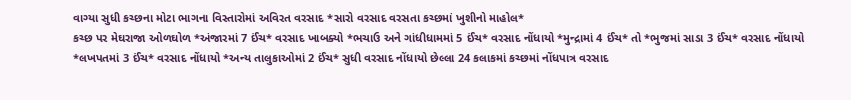વાગ્યા સુધી કચ્છના મોટા ભાગના વિસ્તારોમાં અવિરત વરસાદ *સારો વરસાદ વરસતા કચ્છમાં ખુશીનો માહોલ*
કચ્છ પર મેઘરાજા ઓળઘોળ *અંજારમાં 7 ઈંચ* વરસાદ ખાબક્યો *ભચાઉ અને ગાંધીધામમાં 5 ઈંચ* વરસાદ નોંધાયો *મુન્દ્રામાં 4 ઈંચ* તો *ભુજમાં સાડા 3 ઈંચ* વરસાદ નોંધાયો *લખપતમાં 3 ઈંચ* વરસાદ નોંધાયો *અન્ય તાલુકાઓમાં 2 ઈંચ* સુધી વરસાદ નોંધાયો છેલ્લા 24 કલાકમાં કચ્છમાં નોંધપાત્ર વરસાદ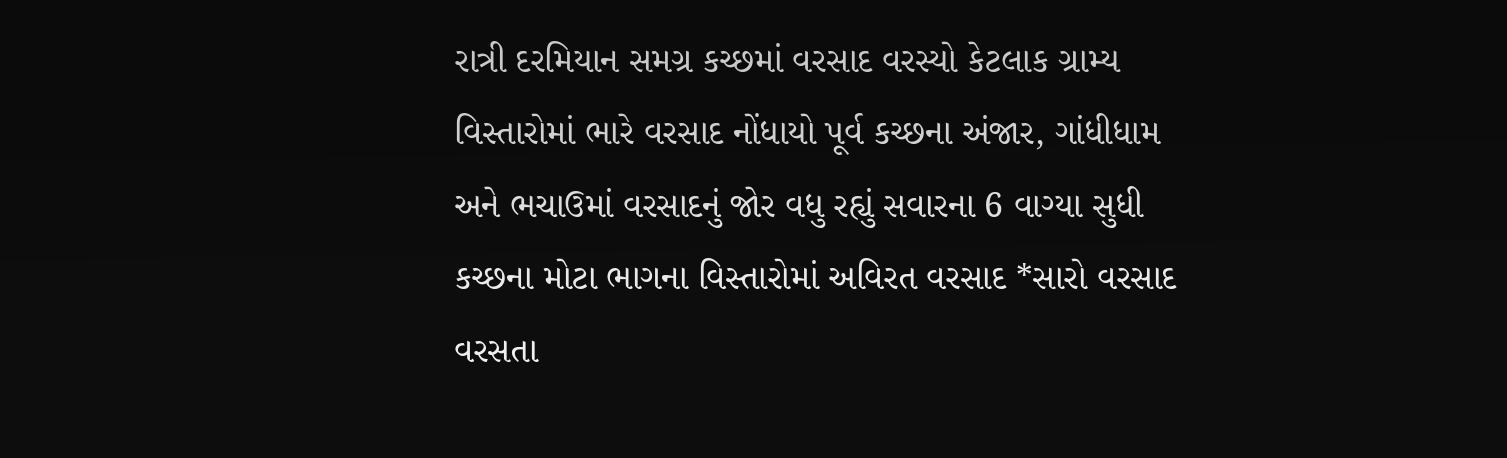રાત્રી દરમિયાન સમગ્ર કચ્છમાં વરસાદ વરસ્યો કેટલાક ગ્રામ્ય વિસ્તારોમાં ભારે વરસાદ નોંધાયો પૂર્વ કચ્છના અંજાર, ગાંધીધામ અને ભચાઉમાં વરસાદનું જોર વધુ રહ્યું સવારના 6 વાગ્યા સુધી કચ્છના મોટા ભાગના વિસ્તારોમાં અવિરત વરસાદ *સારો વરસાદ વરસતા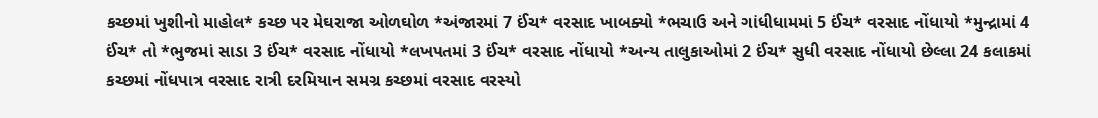કચ્છમાં ખુશીનો માહોલ* કચ્છ પર મેઘરાજા ઓળઘોળ *અંજારમાં 7 ઈંચ* વરસાદ ખાબક્યો *ભચાઉ અને ગાંધીધામમાં 5 ઈંચ* વરસાદ નોંધાયો *મુન્દ્રામાં 4 ઈંચ* તો *ભુજમાં સાડા 3 ઈંચ* વરસાદ નોંધાયો *લખપતમાં 3 ઈંચ* વરસાદ નોંધાયો *અન્ય તાલુકાઓમાં 2 ઈંચ* સુધી વરસાદ નોંધાયો છેલ્લા 24 કલાકમાં કચ્છમાં નોંધપાત્ર વરસાદ રાત્રી દરમિયાન સમગ્ર કચ્છમાં વરસાદ વરસ્યો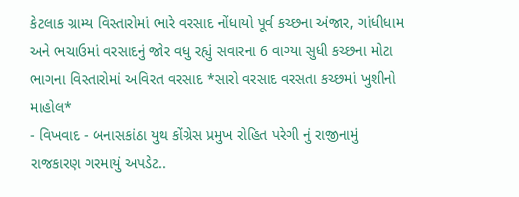કેટલાક ગ્રામ્ય વિસ્તારોમાં ભારે વરસાદ નોંધાયો પૂર્વ કચ્છના અંજાર, ગાંધીધામ અને ભચાઉમાં વરસાદનું જોર વધુ રહ્યું સવારના 6 વાગ્યા સુધી કચ્છના મોટા ભાગના વિસ્તારોમાં અવિરત વરસાદ *સારો વરસાદ વરસતા કચ્છમાં ખુશીનો માહોલ*
- વિખવાદ - બનાસકાંઠા યુથ કોંગ્રેસ પ્રમુખ રોહિત પરેગી નું રાજીનામું રાજકારણ ગરમાયું અપડેટ..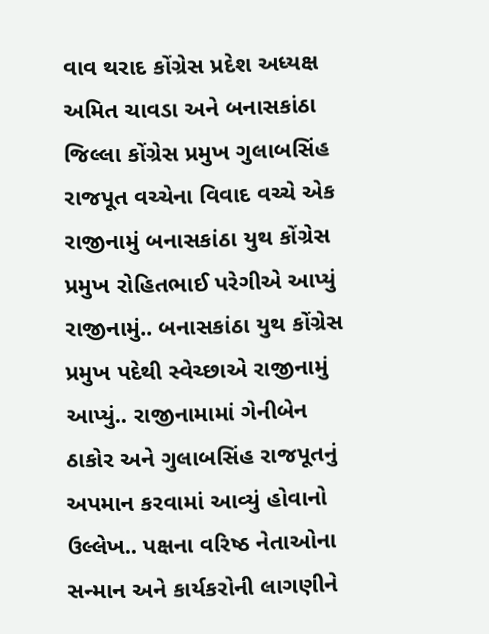વાવ થરાદ કોંગ્રેસ પ્રદેશ અધ્યક્ષ અમિત ચાવડા અને બનાસકાંઠા જિલ્લા કોંગ્રેસ પ્રમુખ ગુલાબસિંહ રાજપૂત વચ્ચેના વિવાદ વચ્ચે એક રાજીનામું બનાસકાંઠા યુથ કોંગ્રેસ પ્રમુખ રોહિતભાઈ પરેગીએ આપ્યું રાજીનામું.. બનાસકાંઠા યુથ કોંગ્રેસ પ્રમુખ પદેથી સ્વેચ્છાએ રાજીનામું આપ્યું.. રાજીનામામાં ગેનીબેન ઠાકોર અને ગુલાબસિંહ રાજપૂતનું અપમાન કરવામાં આવ્યું હોવાનો ઉલ્લેખ.. પક્ષના વરિષ્ઠ નેતાઓના સન્માન અને કાર્યકરોની લાગણીને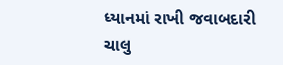ધ્યાનમાં રાખી જવાબદારી ચાલુ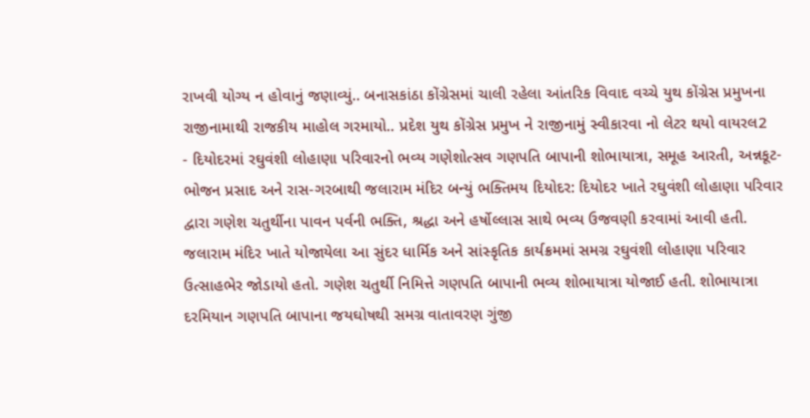રાખવી યોગ્ય ન હોવાનું જણાવ્યું.. બનાસકાંઠા કોંગ્રેસમાં ચાલી રહેલા આંતરિક વિવાદ વચ્ચે યુથ કોંગ્રેસ પ્રમુખના રાજીનામાથી રાજકીય માહોલ ગરમાયો.. પ્રદેશ યુથ કોંગ્રેસ પ્રમુખ ને રાજીનામું સ્વીકારવા નો લેટર થયો વાયરલ2
- દિયોદરમાં રઘુવંશી લોહાણા પરિવારનો ભવ્ય ગણેશોત્સવ ગણપતિ બાપાની શોભાયાત્રા, સમૂહ આરતી, અન્નકૂટ-ભોજન પ્રસાદ અને રાસ-ગરબાથી જલારામ મંદિર બન્યું ભક્તિમય દિયોદર: દિયોદર ખાતે રઘુવંશી લોહાણા પરિવાર દ્વારા ગણેશ ચતુર્થીના પાવન પર્વની ભક્તિ, શ્રદ્ધા અને હર્ષોલ્લાસ સાથે ભવ્ય ઉજવણી કરવામાં આવી હતી. જલારામ મંદિર ખાતે યોજાયેલા આ સુંદર ધાર્મિક અને સાંસ્કૃતિક કાર્યક્રમમાં સમગ્ર રઘુવંશી લોહાણા પરિવાર ઉત્સાહભેર જોડાયો હતો. ગણેશ ચતુર્થી નિમિત્તે ગણપતિ બાપાની ભવ્ય શોભાયાત્રા યોજાઈ હતી. શોભાયાત્રા દરમિયાન ગણપતિ બાપાના જયઘોષથી સમગ્ર વાતાવરણ ગુંજી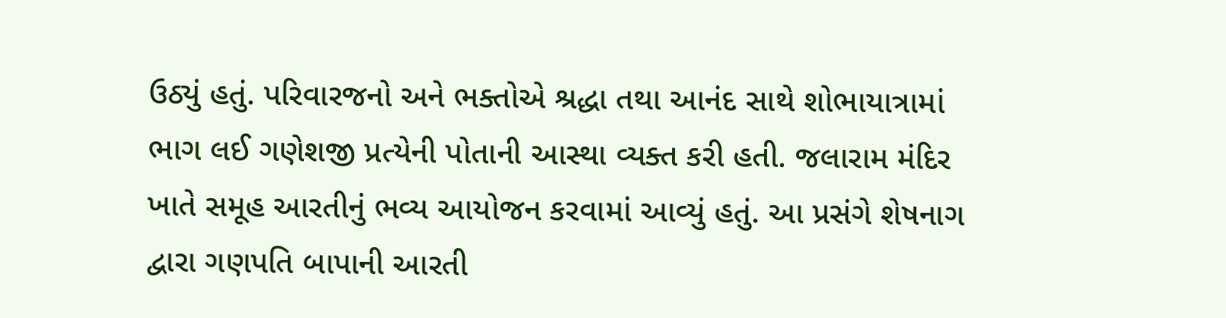ઉઠ્યું હતું. પરિવારજનો અને ભક્તોએ શ્રદ્ધા તથા આનંદ સાથે શોભાયાત્રામાં ભાગ લઈ ગણેશજી પ્રત્યેની પોતાની આસ્થા વ્યક્ત કરી હતી. જલારામ મંદિર ખાતે સમૂહ આરતીનું ભવ્ય આયોજન કરવામાં આવ્યું હતું. આ પ્રસંગે શેષનાગ દ્વારા ગણપતિ બાપાની આરતી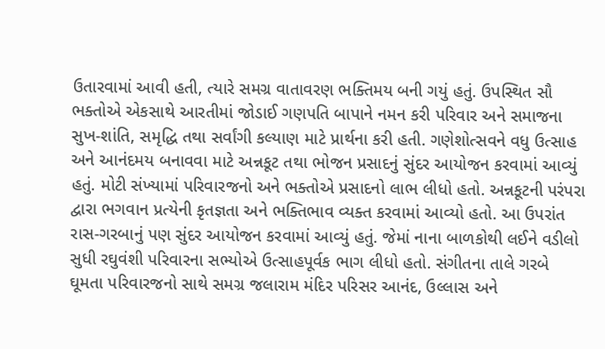ઉતારવામાં આવી હતી, ત્યારે સમગ્ર વાતાવરણ ભક્તિમય બની ગયું હતું. ઉપસ્થિત સૌ ભક્તોએ એકસાથે આરતીમાં જોડાઈ ગણપતિ બાપાને નમન કરી પરિવાર અને સમાજના સુખ-શાંતિ, સમૃદ્ધિ તથા સર્વાંગી કલ્યાણ માટે પ્રાર્થના કરી હતી. ગણેશોત્સવને વધુ ઉત્સાહ અને આનંદમય બનાવવા માટે અન્નકૂટ તથા ભોજન પ્રસાદનું સુંદર આયોજન કરવામાં આવ્યું હતું. મોટી સંખ્યામાં પરિવારજનો અને ભક્તોએ પ્રસાદનો લાભ લીધો હતો. અન્નકૂટની પરંપરા દ્વારા ભગવાન પ્રત્યેની કૃતજ્ઞતા અને ભક્તિભાવ વ્યક્ત કરવામાં આવ્યો હતો. આ ઉપરાંત રાસ-ગરબાનું પણ સુંદર આયોજન કરવામાં આવ્યું હતું. જેમાં નાના બાળકોથી લઈને વડીલો સુધી રઘુવંશી પરિવારના સભ્યોએ ઉત્સાહપૂર્વક ભાગ લીધો હતો. સંગીતના તાલે ગરબે ઘૂમતા પરિવારજનો સાથે સમગ્ર જલારામ મંદિર પરિસર આનંદ, ઉલ્લાસ અને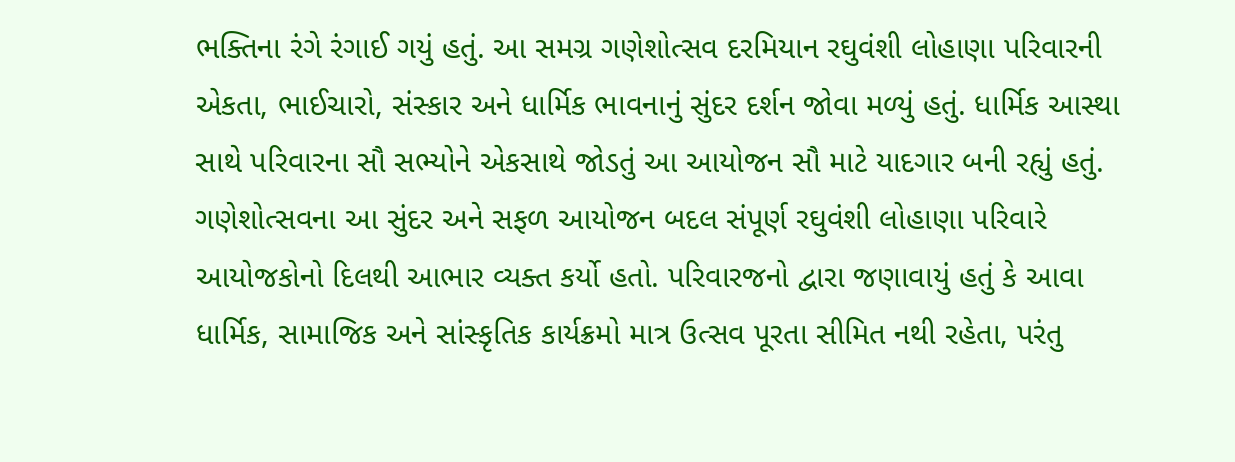ભક્તિના રંગે રંગાઈ ગયું હતું. આ સમગ્ર ગણેશોત્સવ દરમિયાન રઘુવંશી લોહાણા પરિવારની એકતા, ભાઈચારો, સંસ્કાર અને ધાર્મિક ભાવનાનું સુંદર દર્શન જોવા મળ્યું હતું. ધાર્મિક આસ્થા સાથે પરિવારના સૌ સભ્યોને એકસાથે જોડતું આ આયોજન સૌ માટે યાદગાર બની રહ્યું હતું. ગણેશોત્સવના આ સુંદર અને સફળ આયોજન બદલ સંપૂર્ણ રઘુવંશી લોહાણા પરિવારે આયોજકોનો દિલથી આભાર વ્યક્ત કર્યો હતો. પરિવારજનો દ્વારા જણાવાયું હતું કે આવા ધાર્મિક, સામાજિક અને સાંસ્કૃતિક કાર્યક્રમો માત્ર ઉત્સવ પૂરતા સીમિત નથી રહેતા, પરંતુ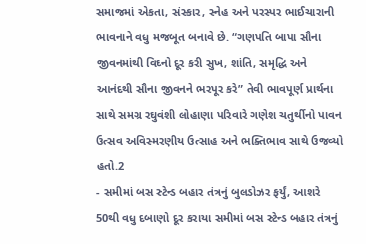સમાજમાં એકતા, સંસ્કાર, સ્નેહ અને પરસ્પર ભાઈચારાની ભાવનાને વધુ મજબૂત બનાવે છે. “ગણપતિ બાપા સૌના જીવનમાંથી વિઘ્નો દૂર કરી સુખ, શાંતિ, સમૃદ્ધિ અને આનંદથી સૌના જીવનને ભરપૂર કરે” તેવી ભાવપૂર્ણ પ્રાર્થના સાથે સમગ્ર રઘુવંશી લોહાણા પરિવારે ગણેશ ચતુર્થીનો પાવન ઉત્સવ અવિસ્મરણીય ઉત્સાહ અને ભક્તિભાવ સાથે ઉજવ્યો હતો.2
- સમીમાં બસ સ્ટેન્ડ બહાર તંત્રનું બુલડોઝર ફર્યું, આશરે 50થી વધુ દબાણો દૂર કરાયા સમીમાં બસ સ્ટેન્ડ બહાર તંત્રનું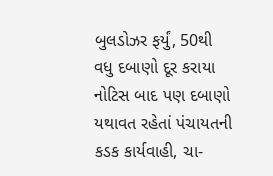બુલડોઝર ફર્યું, 50થી વધુ દબાણો દૂર કરાયા નોટિસ બાદ પણ દબાણો યથાવત રહેતાં પંચાયતની કડક કાર્યવાહી, ચા-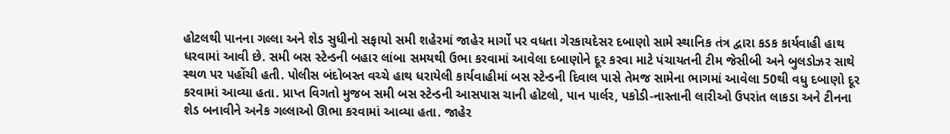હોટલથી પાનના ગલ્લા અને શેડ સુધીનો સફાયો સમી શહેરમાં જાહેર માર્ગો પર વધતા ગેરકાયદેસર દબાણો સામે સ્થાનિક તંત્ર દ્વારા કડક કાર્યવાહી હાથ ધરવામાં આવી છે. સમી બસ સ્ટેન્ડની બહાર લાંબા સમયથી ઉભા કરવામાં આવેલા દબાણોને દૂર કરવા માટે પંચાયતની ટીમ જેસીબી અને બુલડોઝર સાથે સ્થળ પર પહોંચી હતી. પોલીસ બંદોબસ્ત વચ્ચે હાથ ધરાયેલી કાર્યવાહીમાં બસ સ્ટેન્ડની દિવાલ પાસે તેમજ સામેના ભાગમાં આવેલા 50થી વધુ દબાણો દૂર કરવામાં આવ્યા હતા. પ્રાપ્ત વિગતો મુજબ સમી બસ સ્ટેન્ડની આસપાસ ચાની હોટલો, પાન પાર્લર, પકોડી-નાસ્તાની લારીઓ ઉપરાંત લાકડા અને ટીનના શેડ બનાવીને અનેક ગલ્લાઓ ઊભા કરવામાં આવ્યા હતા. જાહેર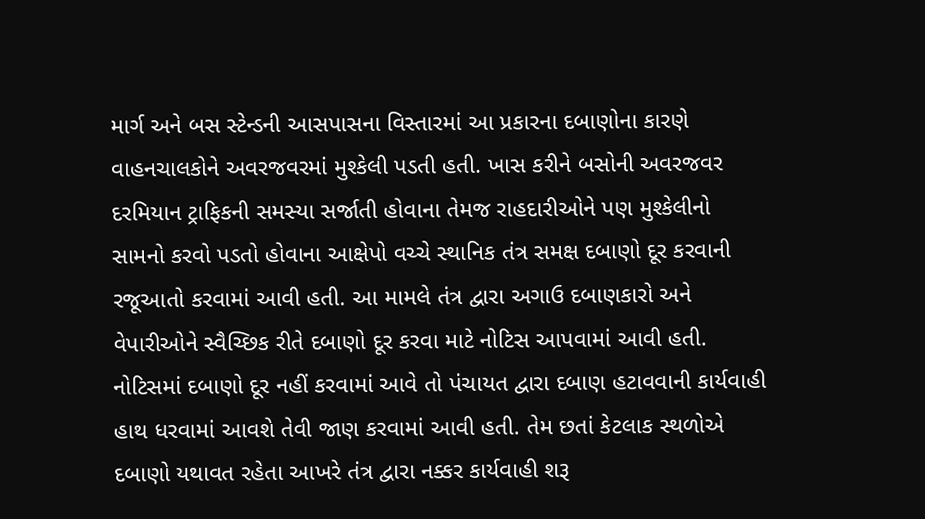માર્ગ અને બસ સ્ટેન્ડની આસપાસના વિસ્તારમાં આ પ્રકારના દબાણોના કારણે વાહનચાલકોને અવરજવરમાં મુશ્કેલી પડતી હતી. ખાસ કરીને બસોની અવરજવર દરમિયાન ટ્રાફિકની સમસ્યા સર્જાતી હોવાના તેમજ રાહદારીઓને પણ મુશ્કેલીનો સામનો કરવો પડતો હોવાના આક્ષેપો વચ્ચે સ્થાનિક તંત્ર સમક્ષ દબાણો દૂર કરવાની રજૂઆતો કરવામાં આવી હતી. આ મામલે તંત્ર દ્વારા અગાઉ દબાણકારો અને વેપારીઓને સ્વૈચ્છિક રીતે દબાણો દૂર કરવા માટે નોટિસ આપવામાં આવી હતી. નોટિસમાં દબાણો દૂર નહીં કરવામાં આવે તો પંચાયત દ્વારા દબાણ હટાવવાની કાર્યવાહી હાથ ધરવામાં આવશે તેવી જાણ કરવામાં આવી હતી. તેમ છતાં કેટલાક સ્થળોએ દબાણો યથાવત રહેતા આખરે તંત્ર દ્વારા નક્કર કાર્યવાહી શરૂ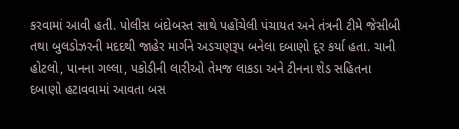કરવામાં આવી હતી. પોલીસ બંદોબસ્ત સાથે પહોંચેલી પંચાયત અને તંત્રની ટીમે જેસીબી તથા બુલડોઝરની મદદથી જાહેર માર્ગને અડચણરૂપ બનેલા દબાણો દૂર કર્યા હતા. ચાની હોટલો, પાનના ગલ્લા, પકોડીની લારીઓ તેમજ લાકડા અને ટીનના શેડ સહિતના દબાણો હટાવવામાં આવતા બસ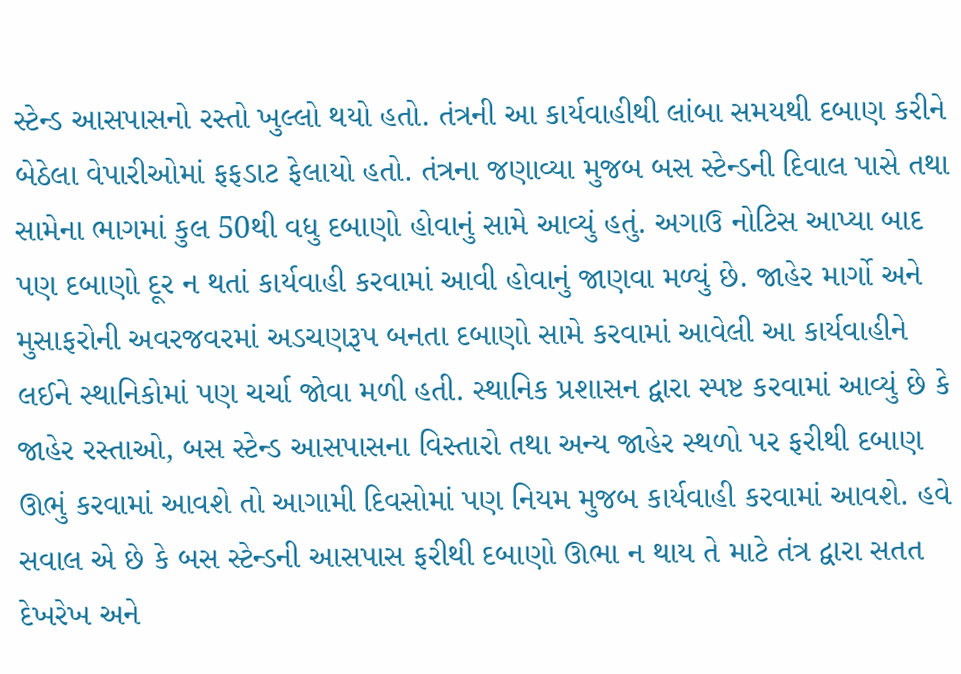સ્ટેન્ડ આસપાસનો રસ્તો ખુલ્લો થયો હતો. તંત્રની આ કાર્યવાહીથી લાંબા સમયથી દબાણ કરીને બેઠેલા વેપારીઓમાં ફફડાટ ફેલાયો હતો. તંત્રના જણાવ્યા મુજબ બસ સ્ટેન્ડની દિવાલ પાસે તથા સામેના ભાગમાં કુલ 50થી વધુ દબાણો હોવાનું સામે આવ્યું હતું. અગાઉ નોટિસ આપ્યા બાદ પણ દબાણો દૂર ન થતાં કાર્યવાહી કરવામાં આવી હોવાનું જાણવા મળ્યું છે. જાહેર માર્ગો અને મુસાફરોની અવરજવરમાં અડચણરૂપ બનતા દબાણો સામે કરવામાં આવેલી આ કાર્યવાહીને લઈને સ્થાનિકોમાં પણ ચર્ચા જોવા મળી હતી. સ્થાનિક પ્રશાસન દ્વારા સ્પષ્ટ કરવામાં આવ્યું છે કે જાહેર રસ્તાઓ, બસ સ્ટેન્ડ આસપાસના વિસ્તારો તથા અન્ય જાહેર સ્થળો પર ફરીથી દબાણ ઊભું કરવામાં આવશે તો આગામી દિવસોમાં પણ નિયમ મુજબ કાર્યવાહી કરવામાં આવશે. હવે સવાલ એ છે કે બસ સ્ટેન્ડની આસપાસ ફરીથી દબાણો ઊભા ન થાય તે માટે તંત્ર દ્વારા સતત દેખરેખ અને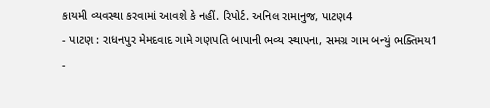કાયમી વ્યવસ્થા કરવામાં આવશે કે નહીં. રિપોર્ટ. અનિલ રામાનુજ, પાટણ4
- પાટણ : રાધનપુર મેમદવાદ ગામે ગણપતિ બાપાની ભવ્ય સ્થાપના, સમગ્ર ગામ બન્યું ભક્તિમય1
-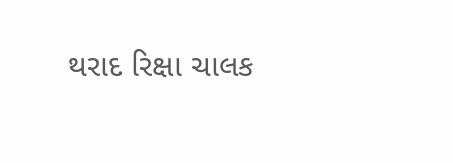થરાદ રિક્ષા ચાલક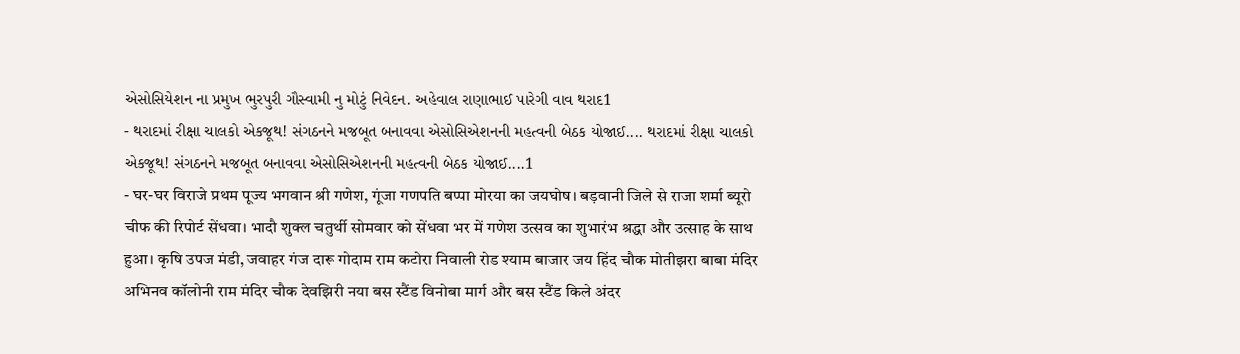એસોસિયેશન ના પ્રમુખ ભુરપુરી ગૌસ્વામી નુ મોટું નિવેદન. અહેવાલ રાણાભાઈ પારેગી વાવ થરાદ1
- થરાદમાં રીક્ષા ચાલકો એકજૂથ! સંગઠનને મજબૂત બનાવવા એસોસિએશનની મહત્વની બેઠક યોજાઈ.... થરાદમાં રીક્ષા ચાલકો એકજૂથ! સંગઠનને મજબૂત બનાવવા એસોસિએશનની મહત્વની બેઠક યોજાઈ....1
- घर-घर विराजे प्रथम पूज्य भगवान श्री गणेश, गूंजा गणपति बप्पा मोरया का जयघोष। बड़वानी जिले से राजा शर्मा ब्यूरो चीफ की रिपोर्ट सेंधवा। भादौ शुक्ल चतुर्थी सोमवार को सेंधवा भर में गणेश उत्सव का शुभारंभ श्रद्धा और उत्साह के साथ हुआ। कृषि उपज मंडी, जवाहर गंज दारू गोदाम राम कटोरा निवाली रोड श्याम बाजार जय हिंद चौक मोतीझरा बाबा मंदिर अभिनव कॉलोनी राम मंदिर चौक देवझिरी नया बस स्टैंड विनोबा मार्ग और बस स्टैंड किले अंदर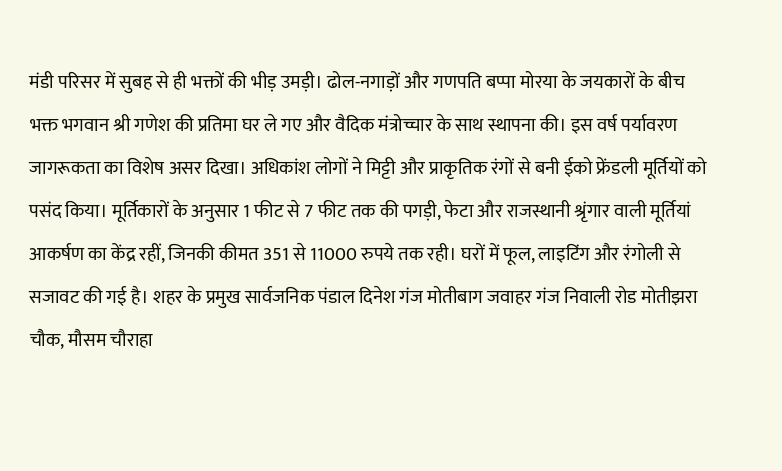मंडी परिसर में सुबह से ही भक्तों की भीड़ उमड़ी। ढोल-नगाड़ों और गणपति बप्पा मोरया के जयकारों के बीच भक्त भगवान श्री गणेश की प्रतिमा घर ले गए और वैदिक मंत्रोच्चार के साथ स्थापना की। इस वर्ष पर्यावरण जागरूकता का विशेष असर दिखा। अधिकांश लोगों ने मिट्टी और प्राकृतिक रंगों से बनी ईको फ्रेंडली मूर्तियों को पसंद किया। मूर्तिकारों के अनुसार 1 फीट से 7 फीट तक की पगड़ी, फेटा और राजस्थानी श्रृंगार वाली मूर्तियां आकर्षण का केंद्र रहीं, जिनकी कीमत 351 से 11000 रुपये तक रही। घरों में फूल, लाइटिंग और रंगोली से सजावट की गई है। शहर के प्रमुख सार्वजनिक पंडाल दिनेश गंज मोतीबाग जवाहर गंज निवाली रोड मोतीझरा चौक, मौसम चौराहा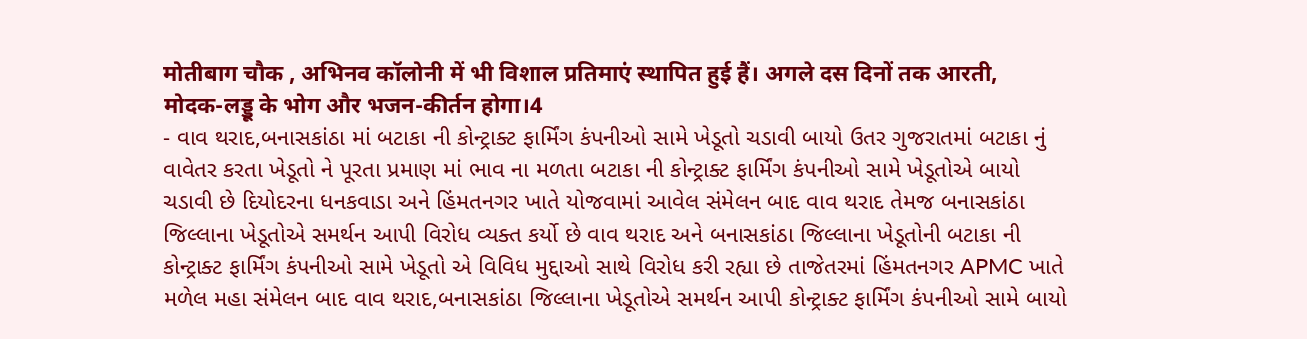मोतीबाग चौक , अभिनव कॉलोनी में भी विशाल प्रतिमाएं स्थापित हुई हैं। अगले दस दिनों तक आरती, मोदक-लड्डू के भोग और भजन-कीर्तन होगा।4
- વાવ થરાદ,બનાસકાંઠા માં બટાકા ની કોન્ટ્રાક્ટ ફાર્મિંગ કંપનીઓ સામે ખેડૂતો ચડાવી બાયો ઉતર ગુજરાતમાં બટાકા નું વાવેતર કરતા ખેડૂતો ને પૂરતા પ્રમાણ માં ભાવ ના મળતા બટાકા ની કોન્ટ્રાક્ટ ફાર્મિંગ કંપનીઓ સામે ખેડૂતોએ બાયો ચડાવી છે દિયોદરના ધનકવાડા અને હિંમતનગર ખાતે યોજવામાં આવેલ સંમેલન બાદ વાવ થરાદ તેમજ બનાસકાંઠા જિલ્લાના ખેડૂતોએ સમર્થન આપી વિરોધ વ્યક્ત કર્યો છે વાવ થરાદ અને બનાસકાંઠા જિલ્લાના ખેડૂતોની બટાકા ની કોન્ટ્રાક્ટ ફાર્મિંગ કંપનીઓ સામે ખેડૂતો એ વિવિધ મુદ્દાઓ સાથે વિરોધ કરી રહ્યા છે તાજેતરમાં હિંમતનગર APMC ખાતે મળેલ મહા સંમેલન બાદ વાવ થરાદ,બનાસકાંઠા જિલ્લાના ખેડૂતોએ સમર્થન આપી કોન્ટ્રાક્ટ ફાર્મિંગ કંપનીઓ સામે બાયો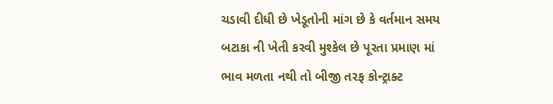ચડાવી દીધી છે ખેડૂતોની માંગ છે કે વર્તમાન સમય બટાકા ની ખેતી કરવી મુશ્કેલ છે પૂરતા પ્રમાણ માં ભાવ મળતા નથી તો બીજી તરફ કોન્ટ્રાક્ટ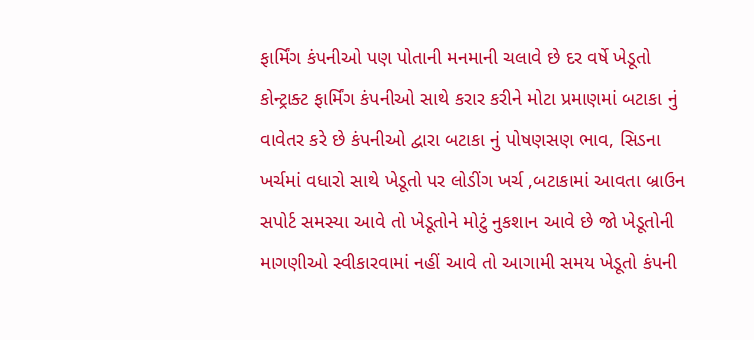ફાર્મિંગ કંપનીઓ પણ પોતાની મનમાની ચલાવે છે દર વર્ષે ખેડૂતો કોન્ટ્રાક્ટ ફાર્મિંગ કંપનીઓ સાથે કરાર કરીને મોટા પ્રમાણમાં બટાકા નું વાવેતર કરે છે કંપનીઓ દ્વારા બટાકા નું પોષણસણ ભાવ, સિડના ખર્ચમાં વધારો સાથે ખેડૂતો પર લોડીંગ ખર્ચ ,બટાકામાં આવતા બ્રાઉન સપોર્ટ સમસ્યા આવે તો ખેડૂતોને મોટું નુકશાન આવે છે જો ખેડૂતોની માગણીઓ સ્વીકારવામાં નહીં આવે તો આગામી સમય ખેડૂતો કંપની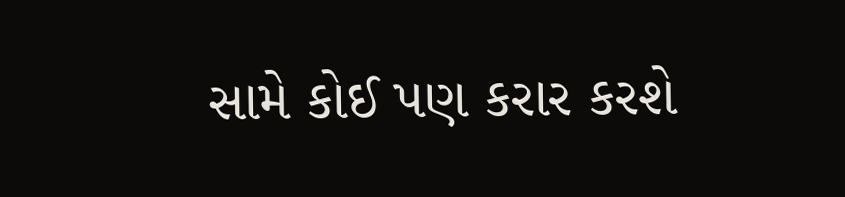સામે કોઈ પણ કરાર કરશે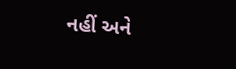નહીં અને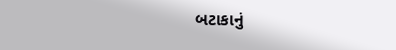બટાકાનું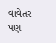વાવેતર પણ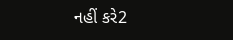નહીં કરે2